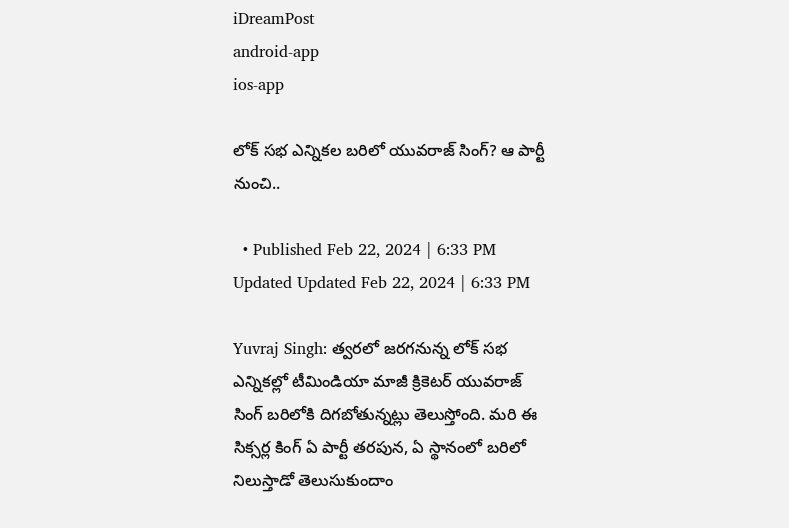iDreamPost
android-app
ios-app

లోక్ సభ ఎన్నికల బరిలో యువరాజ్ సింగ్? ఆ పార్టీ నుంచి..

  • Published Feb 22, 2024 | 6:33 PM Updated Updated Feb 22, 2024 | 6:33 PM

Yuvraj Singh: త్వరలో జరగనున్న లోక్ సభ ఎన్నికల్లో టీమిండియా మాజీ క్రికెటర్ యువరాజ్ సింగ్ బరిలోకి దిగబోతున్నట్లు తెలుస్తోంది. మరి ఈ సిక్సర్ల కింగ్ ఏ పార్టీ తరపున, ఏ స్థానంలో బరిలో నిలుస్తాడో తెలుసుకుందాం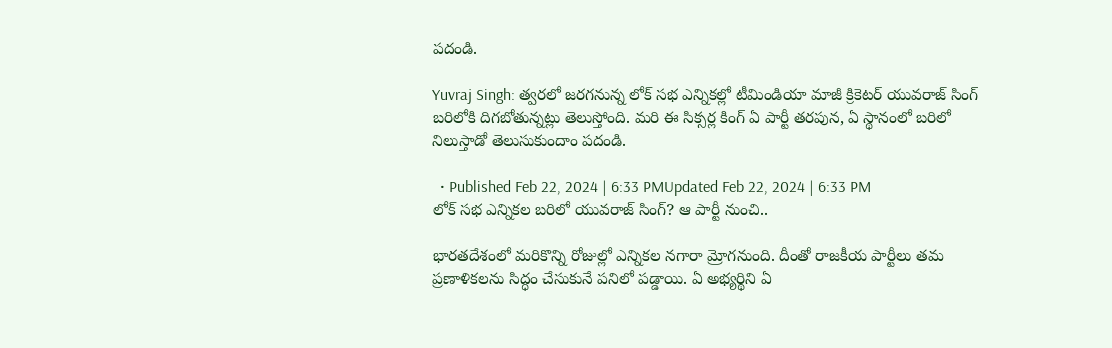పదండి.

Yuvraj Singh: త్వరలో జరగనున్న లోక్ సభ ఎన్నికల్లో టీమిండియా మాజీ క్రికెటర్ యువరాజ్ సింగ్ బరిలోకి దిగబోతున్నట్లు తెలుస్తోంది. మరి ఈ సిక్సర్ల కింగ్ ఏ పార్టీ తరపున, ఏ స్థానంలో బరిలో నిలుస్తాడో తెలుసుకుందాం పదండి.

  • Published Feb 22, 2024 | 6:33 PMUpdated Feb 22, 2024 | 6:33 PM
లోక్ సభ ఎన్నికల బరిలో యువరాజ్ సింగ్? ఆ పార్టీ నుంచి..

భారతదేశంలో మరికొన్ని రోజుల్లో ఎన్నికల నగారా మ్రోగనుంది. దీంతో రాజకీయ పార్టీలు తమ ప్రణాళికలను సిద్ధం చేసుకునే పనిలో పడ్డాయి. ఏ అభ్యర్థిని ఏ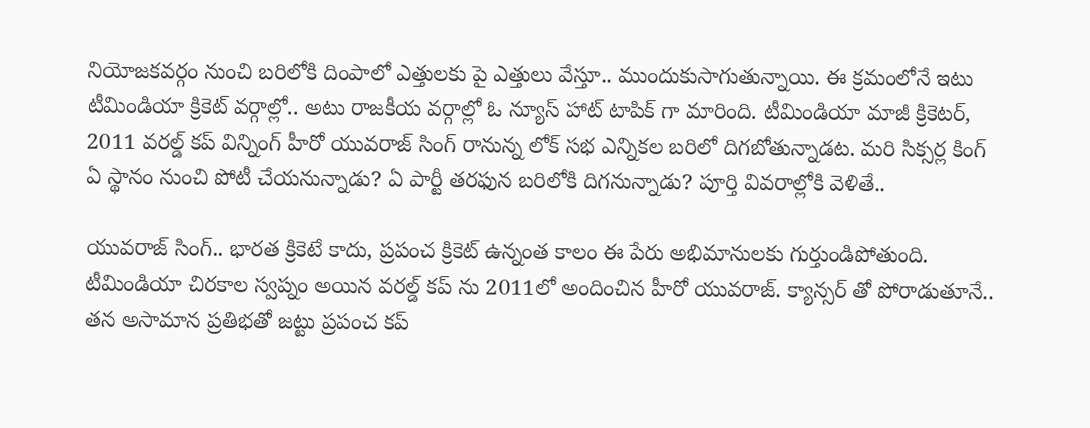నియోజకవర్గం నుంచి బరిలోకి దింపాలో ఎత్తులకు పై ఎత్తులు వేస్తూ.. ముందుకుసాగుతున్నాయి. ఈ క్రమంలోనే ఇటు టీమిండియా క్రికెట్ వర్గాల్లో.. అటు రాజకీయ వర్గాల్లో ఓ న్యూస్ హాట్ టాపిక్ గా మారింది. టీమిండియా మాజీ క్రికెటర్, 2011 వరల్డ్ కప్ విన్నింగ్ హీరో యువరాజ్ సింగ్ రానున్న లోక్ సభ ఎన్నికల బరిలో దిగబోతున్నాడట. మరి సిక్సర్ల కింగ్ ఏ స్థానం నుంచి పోటీ చేయనున్నాడు? ఏ పార్టీ తరఫున బరిలోకి దిగనున్నాడు? పూర్తి వివరాల్లోకి వెళితే..

యువరాజ్ సింగ్.. భారత క్రికెటే కాదు, ప్రపంచ క్రికెట్ ఉన్నంత కాలం ఈ పేరు అభిమానులకు గుర్తుండిపోతుంది. టీమిండియా చిరకాల స్వప్నం అయిన వరల్డ్ కప్ ను 2011లో అందించిన హీరో యువరాజ్. క్యాన్సర్ తో పోరాడుతూనే.. తన అసామాన ప్రతిభతో జట్టు ప్రపంచ కప్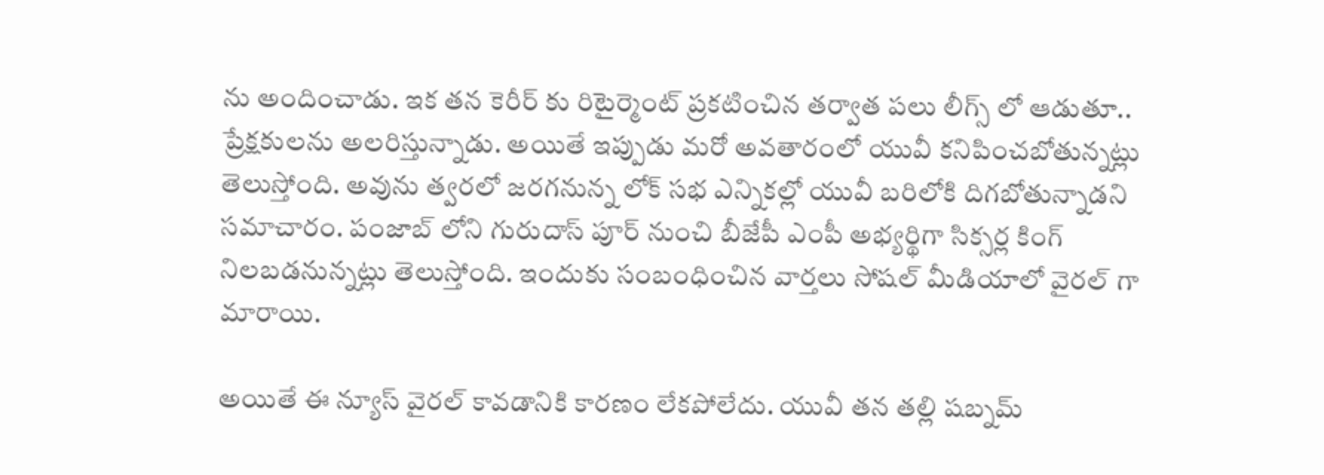ను అందించాడు. ఇక తన కెరీర్ కు రిటైర్మెంట్ ప్రకటించిన తర్వాత పలు లీగ్స్ లో ఆడుతూ.. ప్రేక్షకులను అలరిస్తున్నాడు. అయితే ఇప్పుడు మరో అవతారంలో యువీ కనిపించబోతున్నట్లు తెలుస్తోంది. అవును త్వరలో జరగనున్న లోక్ సభ ఎన్నికల్లో యువీ బరిలోకి దిగబోతున్నాడని సమాచారం. పంజాబ్ లోని గురుదాస్ పూర్ నుంచి బీజేపీ ఎంపీ అభ్యర్థిగా సిక్సర్ల కింగ్ నిలబడనున్నట్లు తెలుస్తోంది. ఇందుకు సంబంధించిన వార్తలు సోషల్ మీడియాలో వైరల్ గా మారాయి.

అయితే ఈ న్యూస్ వైరల్ కావడానికి కారణం లేకపోలేదు. యువీ తన తల్లి షబ్నమ్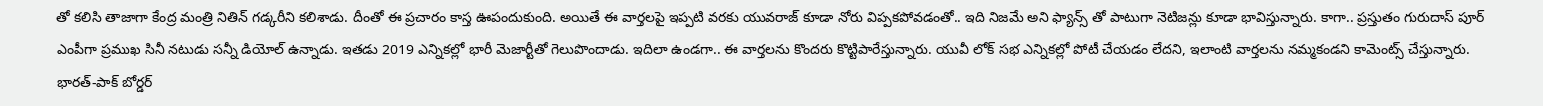తో కలిసి తాజాగా కేంద్ర మంత్రి నితిన్ గడ్కరీని కలిశాడు. దీంతో ఈ ప్రచారం కాస్త ఊపందుకుంది. అయితే ఈ వార్తలపై ఇప్పటి వరకు యువరాజ్ కూడా నోరు విప్పకపోవడంతో.. ఇది నిజమే అని ఫ్యాన్స్ తో పాటుగా నెటిజన్లు కూడా భావిస్తున్నారు. కాగా.. ప్రస్తుతం గురుదాస్ పూర్ ఎంపీగా ప్రముఖ సినీ నటుడు సన్నీ డియోల్ ఉన్నాడు. ఇతడు 2019 ఎన్నికల్లో భారీ మెజార్టీతో గెలుపొందాడు. ఇదిలా ఉండగా.. ఈ వార్తలను కొందరు కొట్టిపారేస్తున్నారు. యువీ లోక్ సభ ఎన్నికల్లో పోటీ చేయడం లేదని, ఇలాంటి వార్తలను నమ్మకండని కామెంట్స్ చేస్తున్నారు. భారత్-పాక్ బోర్డర్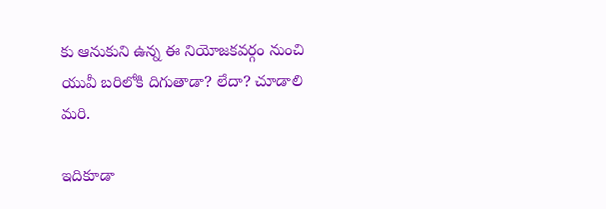కు ఆనుకుని ఉన్న ఈ నియోజకవర్గం నుంచి యువీ బరిలోకి దిగుతాడా? లేదా? చూడాలి మరి.

ఇదికూడా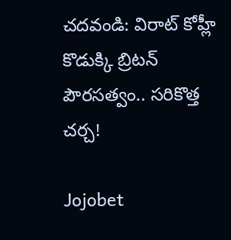చదవండి: విరాట్ కోహ్లీ కొడుక్కి బ్రిటన్ పౌరసత్వం.. సరికొత్త చర్చ!

Jojobet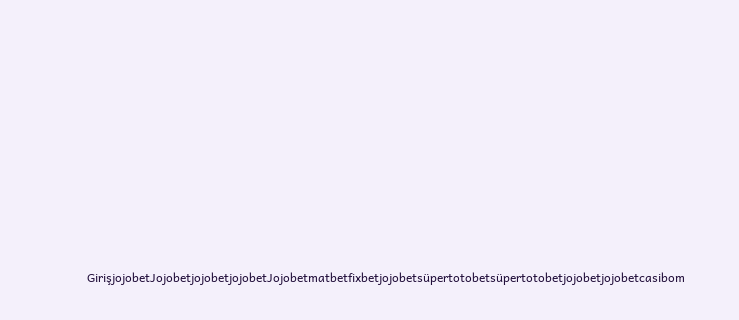GirişjojobetJojobetjojobetjojobetJojobetmatbetfixbetjojobetsüpertotobetsüpertotobetjojobetjojobetcasibom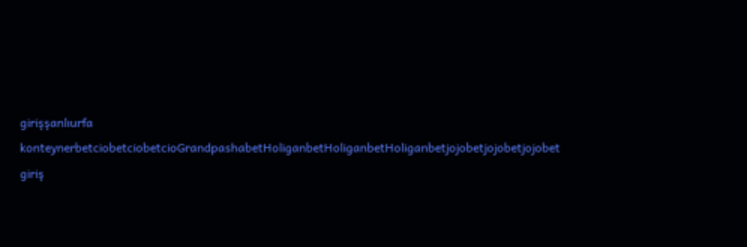girişşanlıurfa konteynerbetciobetciobetcioGrandpashabetHoliganbetHoliganbetHoliganbetjojobetjojobetjojobet giriş